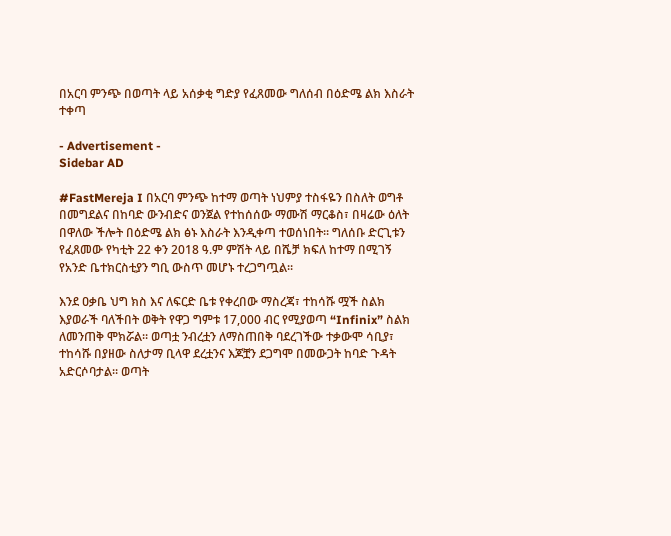በአርባ ምንጭ በወጣት ላይ አሰቃቂ ግድያ የፈጸመው ግለሰብ በዕድሜ ልክ እስራት ተቀጣ

- Advertisement -
Sidebar AD

#FastMereja I በአርባ ምንጭ ከተማ ወጣት ነህምያ ተስፋዬን በስለት ወግቶ በመግደልና በከባድ ውንብድና ወንጀል የተከሰሰው ማሙሽ ማርቆስ፣ በዛሬው ዕለት በዋለው ችሎት በዕድሜ ልክ ፅኑ እስራት እንዲቀጣ ተወሰነበት። ግለሰቡ ድርጊቱን የፈጸመው የካቲት 22 ቀን 2018 ዓ.ም ምሽት ላይ በሼቻ ክፍለ ከተማ በሚገኝ የአንድ ቤተክርስቲያን ግቢ ውስጥ መሆኑ ተረጋግጧል።

እንደ ዐቃቤ ህግ ክስ እና ለፍርድ ቤቱ የቀረበው ማስረጃ፣ ተከሳሹ ሟች ስልክ እያወራች ባለችበት ወቅት የዋጋ ግምቱ 17,000 ብር የሚያወጣ “Infinix” ስልክ ለመንጠቅ ሞክሯል። ወጣቷ ንብረቷን ለማስጠበቅ ባደረገችው ተቃውሞ ሳቢያ፣ ተከሳሹ በያዘው ስለታማ ቢላዋ ደረቷንና እጆቿን ደጋግሞ በመውጋት ከባድ ጉዳት አድርሶባታል። ወጣት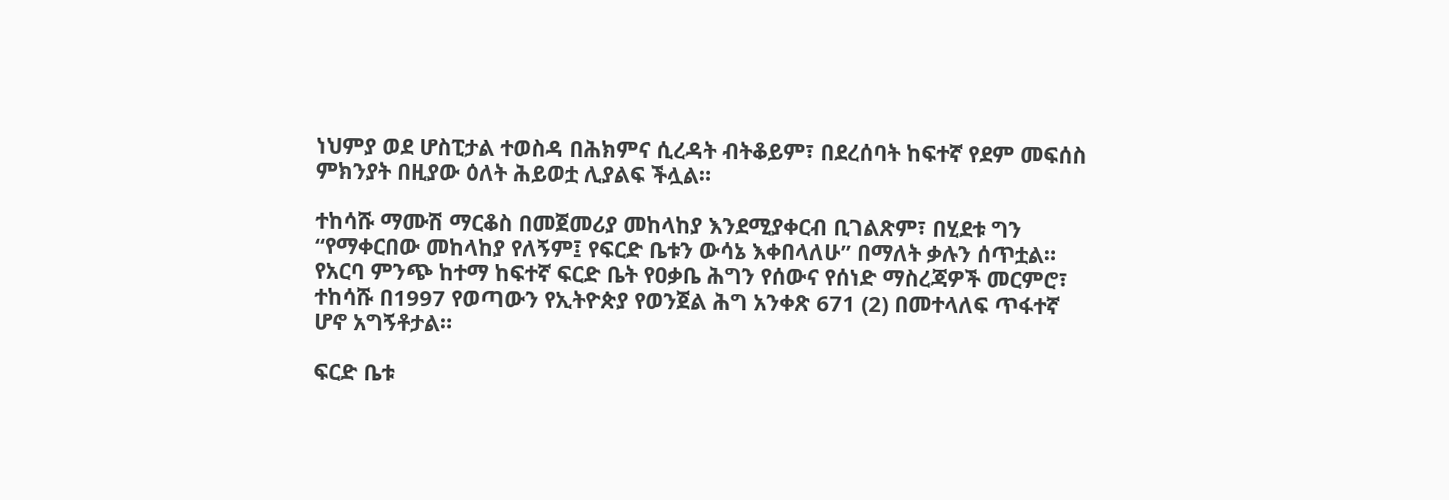ነህምያ ወደ ሆስፒታል ተወስዳ በሕክምና ሲረዳት ብትቆይም፣ በደረሰባት ከፍተኛ የደም መፍሰስ ምክንያት በዚያው ዕለት ሕይወቷ ሊያልፍ ችሏል።

ተከሳሹ ማሙሽ ማርቆስ በመጀመሪያ መከላከያ እንደሚያቀርብ ቢገልጽም፣ በሂደቱ ግን “የማቀርበው መከላከያ የለኝም፤ የፍርድ ቤቱን ውሳኔ እቀበላለሁ” በማለት ቃሉን ሰጥቷል። የአርባ ምንጭ ከተማ ከፍተኛ ፍርድ ቤት የዐቃቤ ሕግን የሰውና የሰነድ ማስረጃዎች መርምሮ፣ ተከሳሹ በ1997 የወጣውን የኢትዮጵያ የወንጀል ሕግ አንቀጽ 671 (2) በመተላለፍ ጥፋተኛ ሆኖ አግኝቶታል።

ፍርድ ቤቱ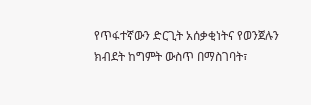የጥፋተኛውን ድርጊት አሰቃቂነትና የወንጀሉን ክብደት ከግምት ውስጥ በማስገባት፣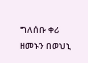ግለሰቡ ቀሪ ዘመኑን በወህኒ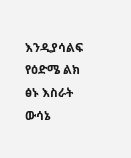እንዲያሳልፍ የዕድሜ ልክ ፅኑ እስራት ውሳኔ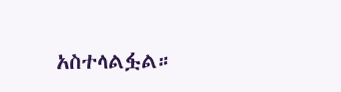አስተላልፏል።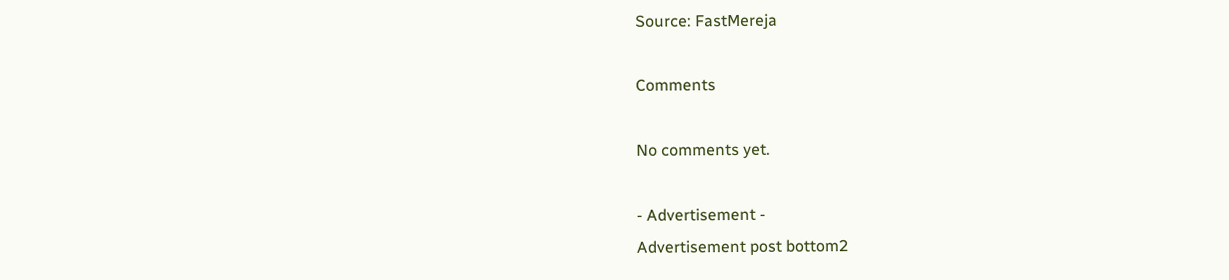Source: FastMereja

Comments

No comments yet.

- Advertisement -
Advertisement post bottom2